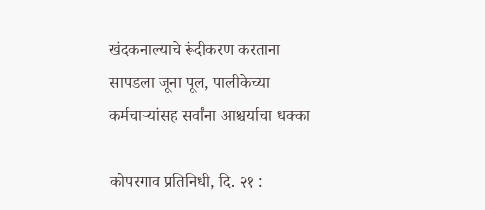खंदकनाल्याचे रूंदीकरण करताना सापडला जूना पूल, पालीकेच्या कर्मचाऱ्यांसह सर्वांना आश्चर्याचा धक्का

कोपरगाव प्रतिनिधी, दि. २१ :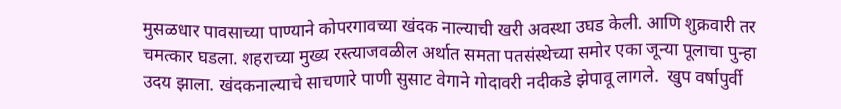मुसळधार पावसाच्या पाण्याने कोपरगावच्या खंदक नाल्याची खरी अवस्था उघड केली. आणि शुक्रवारी तर चमत्कार घडला. शहराच्या मुख्य रस्त्याजवळील अर्थात समता पतसंस्थेच्या समोर एका जून्या पूलाचा पुन्हा उदय झाला. खंदकनाल्याचे साचणारे पाणी सुसाट वेगाने गोदावरी नदीकडे झेपावू लागले.  खुप वर्षापुर्वी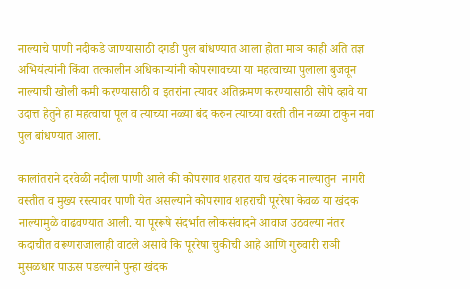नाल्याचे पाणी नदीकडे जाण्यासाठी दगडी पुल बांधण्यात आला होता माञ काही अति तज्ञ अभियंत्यांनी किंवा तत्कालीन अधिकाऱ्यांनी कोपरगावच्या या महत्वाच्या पुलाला बुजवून नाल्याची खोली कमी करण्यासाठी व इतरांना त्यावर अतिक्रमण करण्यासाठी सोपे व्हावे या उदात्त हेतुने हा महत्वाचा पूल व त्याच्या नळ्या बंद करुन त्याच्या वरती तीन नळ्या टाकुन नवा पुल बांधण्यात आला.

कालांतराने दरवेळी नदीला पाणी आले की कोपरगाव शहरात याच खंदक नाल्यातुन  नागरी वस्तीत व मुख्य रस्त्यावर पाणी येत असल्याने कोपरगाव शहराची पूररेषा केवळ या खंदक नाल्यामुळे वाढवण्यात आली. या पूररूषे संदर्भात लोकसंवादने आवाज उठवल्या नंतर कदाचीत वरूणराजालाही वाटले असावे कि पूररेषा चुकीची आहे आणि गुरुवारी राञी मुसळधार पाऊस पडल्याने पुन्हा खंदक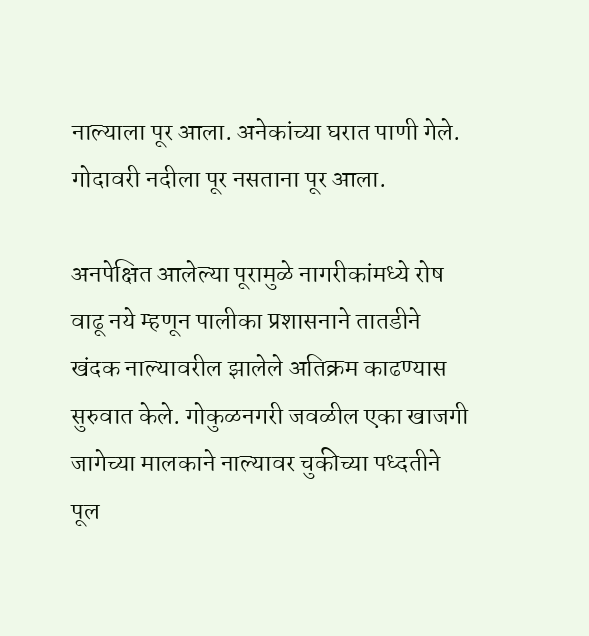नाल्याला पूर आला. अनेकांच्या घरात पाणी गेले. गोदावरी नदीला पूर नसताना पूर आला.

अनपेक्षित आलेल्या पूरामुळे नागरीकांमध्ये रोष वाढू नये म्हणून पालीका प्रशासनाने तातडीने खंदक नाल्यावरील झालेले अतिक्रम काढण्यास सुरुवात केले. गोकुळनगरी जवळील एका खाजगी जागेच्या मालकाने नाल्यावर चुकीच्या पध्दतीने पूल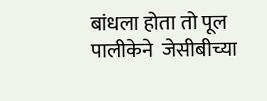बांधला होता तो पूल पालीकेने  जेसीबीच्या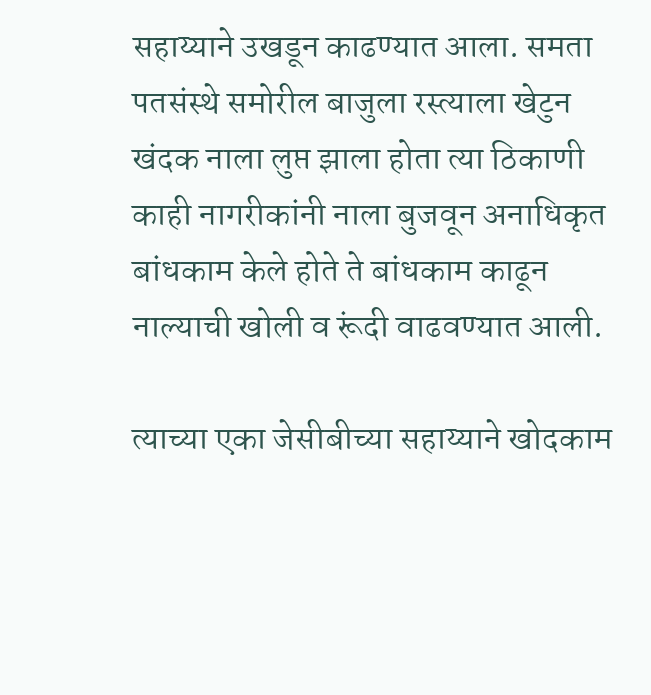सहाय्याने उखडून काढण्यात आला. समता पतसंस्थे समोरील बाजुला रस्त्याला खेटुन खंदक नाला लुप्त झाला होता त्या ठिकाणी काही नागरीकांनी नाला बुजवून अनाधिकृत बांधकाम केले होते ते बांधकाम काढून नाल्याची खोली व रूंदी वाढवण्यात आली.

त्याच्या एका जेसीबीच्या सहाय्याने खोदकाम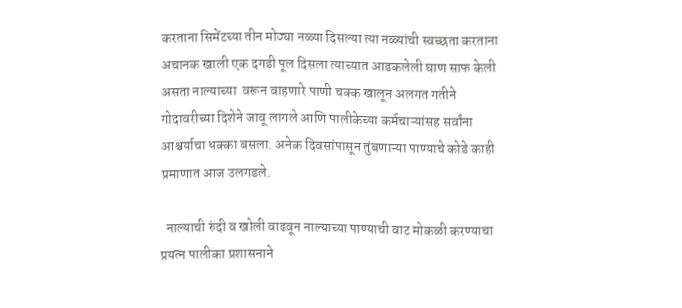करताना सिमेंटच्या तीन मोठ्या नळ्या दिसल्या त्या नळ्यांची स्वच्छता करताना अचानक खाली एक दगडी पूल दिसला त्याच्यात आडकलेली घाण साफ केली असता नाल्याच्या  वरून वाहणारे पाणी चक्क खालून अलगत गतीने गोदावरीच्या दिशेने जावू लागले आणि पालीकेच्या कर्मचाऱ्यांसह सर्वांना आश्चर्याचा धक्का बसला. अनेक दिवसांपासून तुंबणाऱ्या पाण्याचे कोडे काही प्रमाणात आज उलगडले.

  नाल्याची रुंदी व खोली वाढवून नाल्याच्या पाण्याची वाट मोकळी करण्याचा प्रयत्न पालीका प्रशासनाने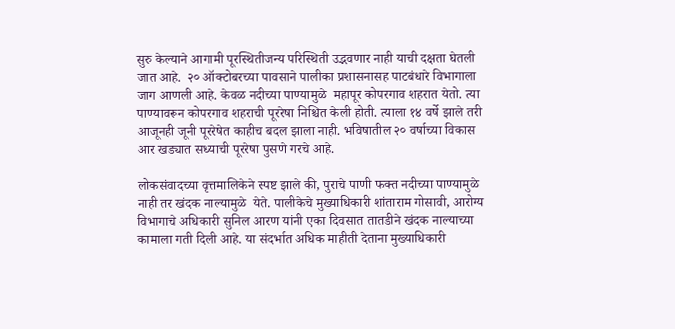सुरु केल्याने आगामी पूरस्थितीजन्य परिस्थिती उद्भवणार नाही याची दक्षता घेतली जात आहे.  २० ऑक्टोबरच्या पावसाने पालीका प्रशासनासह पाटबंधारे विभागाला जाग आणली आहे. केवळ नदीच्या पाण्यामुळे  महापूर कोपरगाव शहरात येतो. त्या पाण्यावरून कोपरगाव शहराची पूररेषा निश्चित केली होती. त्याला १४ वर्षे झाले तरी आजूनही जूनी पूररेषेत काहीच बदल झाला नाही. भविषातील २० वर्षाच्या विकास आर खड्यात सध्याची पूररेषा पुसणे गरचे आहे.

लोकसंवादच्या वृत्तमालिकेने स्पष्ट झाले की, पुराचे पाणी फक्त नदीच्या पाण्यामुळे नाही तर खंदक नाल्यामुळे  येते. पालीकेचे मुख्याधिकारी शांताराम गोसावी, आरोग्य विभागाचे अधिकारी सुनिल आरण यांनी एका दिवसात तातडीने खंदक नाल्याच्या कामाला गती दिली आहे. या संदर्भात अधिक माहीती देताना मुख्याधिकारी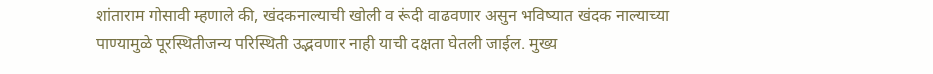शांताराम गोसावी म्हणाले की, खंदकनाल्याची खोली व रूंदी वाढवणार असुन भविष्यात खंदक नाल्याच्या पाण्यामुळे पूरस्थितीजन्य परिस्थिती उद्भवणार नाही याची दक्षता घेतली जाईल. मुख्य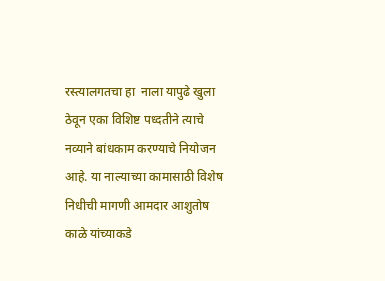रस्त्यालगतचा हा  नाला यापुढे खुला ठेवून एका विशिष्ट पध्दतीने त्याचे नव्याने बांधकाम करण्याचे नियोजन आहे. या नाल्याच्या कामासाठी विशेष निधीची मागणी आमदार आशुतोष काळे यांच्याकडे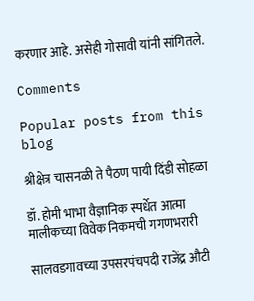करणार आहे. असेही गोसावी यांनी सांगितले.

Comments

Popular posts from this blog

श्रीक्षेत्र चासनळी ते पैठण पायी दिंडी सोहळा

डॉ. होमी भाभा वैज्ञानिक स्पर्धेत आत्मा मालीकच्या विवेक निकमची गगणभरारी

सालवडगावच्या उपसरपंचपदी राजेंद्र औटी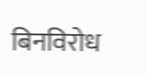बिनविरोध